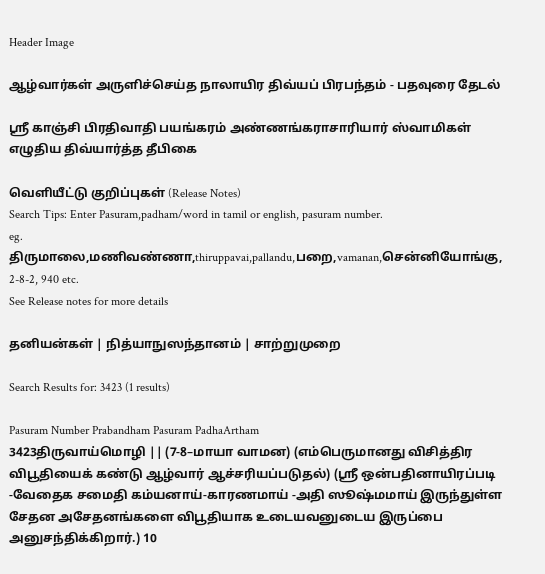Header Image

ஆழ்வார்கள் அருளிச்செய்த நாலாயிர திவ்யப் பிரபந்தம் - பதவுரை தேடல்

ஸ்ரீ காஞ்சி பிரதிவாதி பயங்கரம் அண்ணங்கராசாரியார் ஸ்வாமிகள் எழுதிய திவ்யார்த்த தீபிகை

வெளியீட்டு குறிப்புகள் (Release Notes)
Search Tips: Enter Pasuram,padham/word in tamil or english, pasuram number.
eg. திருமாலை,மணிவண்ணா,thiruppavai,pallandu,பறை,vamanan,சென்னியோங்கு, 2-8-2, 940 etc.
See Release notes for more details

தனியன்கள் | நித்யாநுஸந்தானம் | சாற்றுமுறை

Search Results for: 3423 (1 results)

Pasuram Number Prabandham Pasuram PadhaArtham
3423திருவாய்மொழி || (7-8–மாயா வாமன) (எம்பெருமானது விசித்திர விபூதியைக் கண்டு ஆழ்வார் ஆச்சரியப்படுதல்) (ஸ்ரீ ஒன்பதினாயிரப்படி -வேதைக சமைதி கம்யனாய்-காரணமாய் -அதி ஸூஷ்மமாய் இருந்துள்ள சேதன அசேதனங்களை விபூதியாக உடையவனுடைய இருப்பை அனுசந்திக்கிறார்.) 10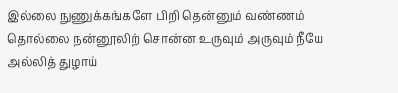இல்லை நுணுக்கங்களே பிறி தென்னும் வண்ணம்
தொல்லை நன்னூலிற் சொன்ன உருவும் அருவும் நீயே
அல்லித் துழாய்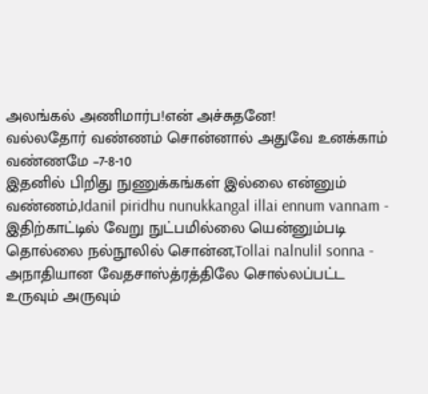அலங்கல் அணிமார்ப!என் அச்சுதனே!
வல்லதோர் வண்ணம் சொன்னால் அதுவே உனக்காம் வண்ணமே –7-8-10
இதனில் பிறிது நுணுக்கங்கள் இல்லை என்னும் வண்ணம்,Idanil piridhu nunukkangal illai ennum vannam - இதிற்காட்டில் வேறு நுட்பமில்லை யென்னும்படி
தொல்லை நல்நூலில் சொன்ன,Tollai nalnulil sonna - அநாதியான வேதசாஸ்த்ரத்திலே சொல்லப்பட்ட
உருவும் அருவும்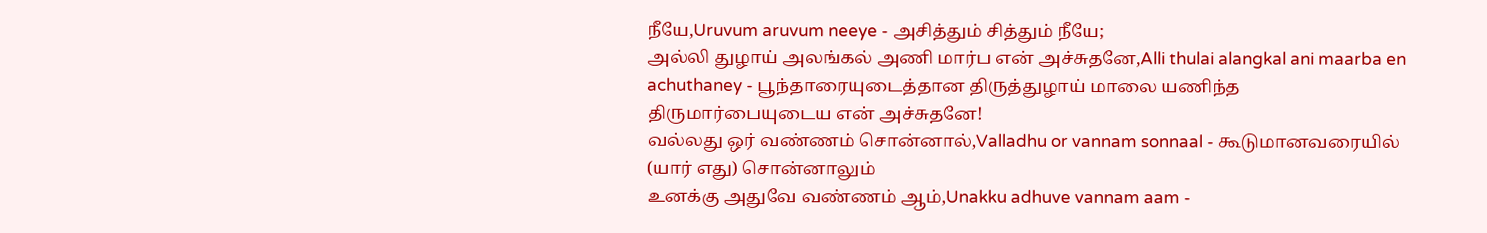நீயே,Uruvum aruvum neeye - அசித்தும் சித்தும் நீயே;
அல்லி துழாய் அலங்கல் அணி மார்ப என் அச்சுதனே,Alli thulai alangkal ani maarba en achuthaney - பூந்தாரையுடைத்தான திருத்துழாய் மாலை யணிந்த திருமார்பையுடைய என் அச்சுதனே!
வல்லது ஒர் வண்ணம் சொன்னால்,Valladhu or vannam sonnaal - கூடுமானவரையில் (யார் எது) சொன்னாலும்
உனக்கு அதுவே வண்ணம் ஆம்,Unakku adhuve vannam aam -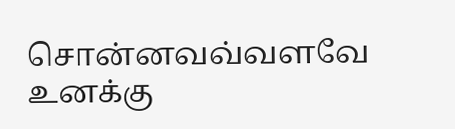சொன்னவவ்வளவே உனக்கு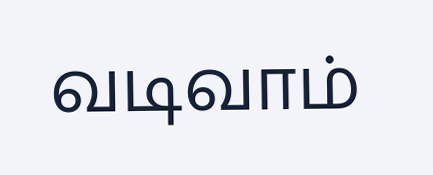வடிவாம்